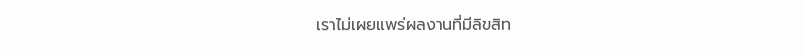เราไม่เผยแพร่ผลงานที่มีลิขสิท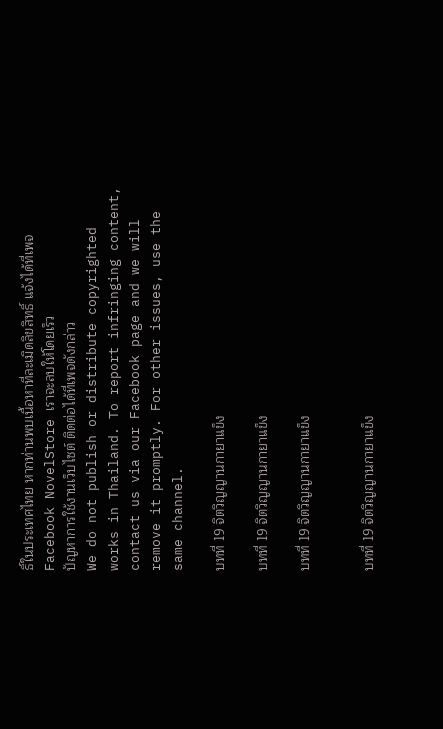ธิ์ในประเทศไทย หากท่านพบเนื้อหาที่ละเมิดลิขสิทธิ์ แจ้งได้ที่เพจ Facebook NovelStore เราจะลบให้โดยเร็ว
ปัญหาการใช้งานเว็บไซต์ ติดต่อได้ที่เพจดังกล่าว
We do not publish or distribute copyrighted works in Thailand. To report infringing content, contact us via our Facebook page and we will remove it promptly. For other issues, use the same channel.

บทที่ 19 จิตวิญญานกายาแข็ง

บทที่ 19 จิตวิญญานกายาแข็ง

บทที่ 19 จิตวิญญานกายาแข็ง


บทที่ 19 จิตวิญญานกายาแข็ง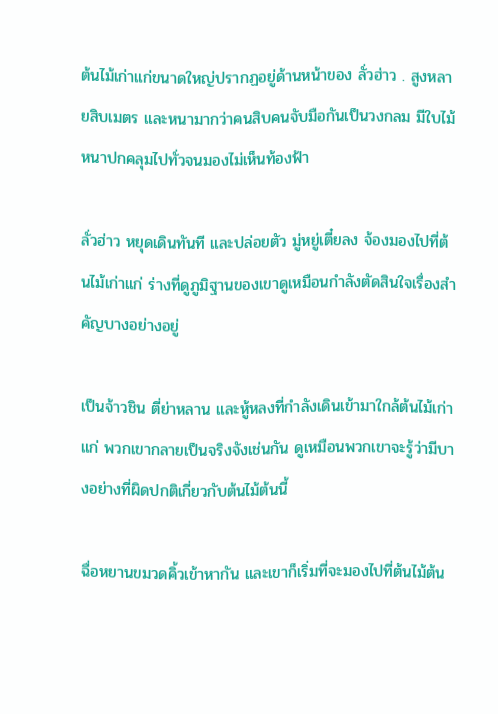ต้นไม้เก่าแก่ขนาดใหญ่ปรากฏอยู่ด้านหน้าของ ลั่วฮ่าว . สูงหลายสิบเมตร และหนามากว่าคนสิบคนจับมือกันเป็นวงกลม มีใบไม้หนาปกคลุมไปทั่วจนมองไม่เห็นท้องฟ้า

ลั่วฮ่าว หยุดเดินทันที และปล่อยตัว มู่หยู่เตี๋ยลง จ้องมองไปที่ต้นไม้เก่าแก่ ร่างที่ดูภูมิฐานของเขาดูเหมือนกำลังตัดสินใจเรื่องสำคัญบางอย่างอยู่

เป็นจ้าวชิน ตี่ย่าหลาน และหู้หลงที่กำลังเดินเข้ามาใกล้ต้นไม้เก่าแก่ พวกเขากลายเป็นจริงจังเช่นกัน ดูเหมือนพวกเขาจะรู้ว่ามีบางอย่างที่ผิดปกติเกี่ยวกับต้นไม้ต้นนี้

ฉื่อหยานขมวดคิ้วเข้าหากัน และเขาก็เริ่มที่จะมองไปที่ต้นไม้ต้น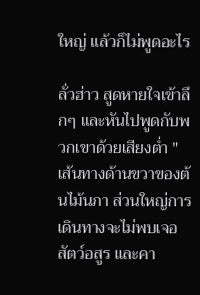ใหญ่ แล้วก็ไม่พูดอะไร

ลั่วฮ่าว สูดหายใจเข้าลึกๆ และหันไปพูดกับพวกเขาด้วยเสียงต่ำ " เส้นทางด้านขวาของต้นไม้นภา ส่วนใหญ่การเดินทางจะไม่พบเจอสัตว์อสูร และคา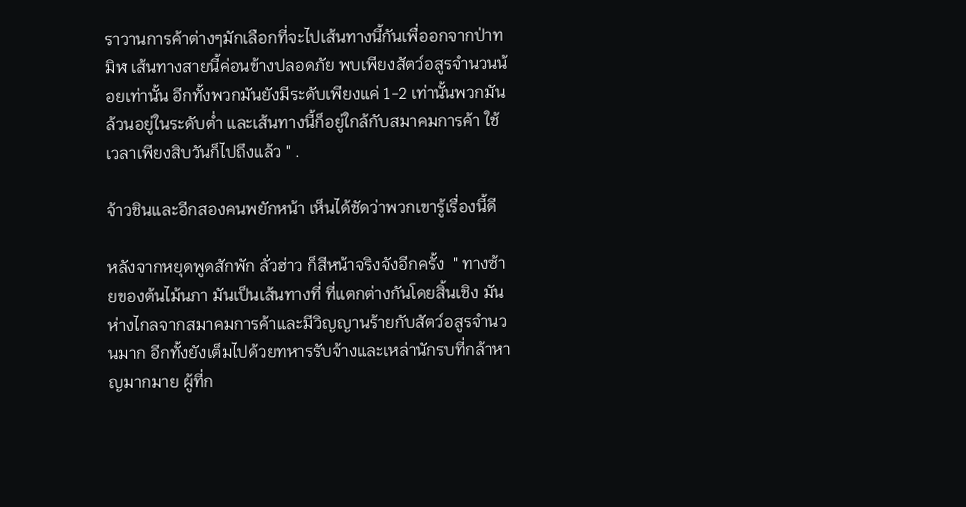ราวานการค้าต่างๆมักเลือกที่จะไปเส้นทางนี้กันเพื่ออกจากป่าทมิฬ เส้นทางสายนี้ค่อนข้างปลอดภัย พบเพียงสัตว์อสูรจำนวนน้อยเท่านั้น อีกทั้งพวกมันยังมีระดับเพียงแค่ 1-2 เท่านั้นพวกมันล้วนอยู่ในระดับต่ำ และเส้นทางนี้ก็อยู่ใกล้กับสมาคมการค้า ใช้เวลาเพียงสิบวันก็ไปถึงแล้ว " .

จ้าวชินและอีกสองคนพยักหน้า เห็นได้ชัดว่าพวกเขารู้เรื่องนี้ดี

หลังจากหยุดพูดสักพัก ลั่วฮ่าว ก็สีหน้าจริงจังอีกครั้ง  " ทางซ้ายของต้นไม้นภา มันเป็นเส้นทางที่ ที่แตกต่างกันโดยสิ้นเชิง มันห่างไกลจากสมาคมการค้าและมีวิญญานร้ายกับสัตว์อสูรจำนวนมาก อีกทั้งยังเต็มไปด้วยทหารรับจ้างและเหล่านักรบที่กล้าหาญมากมาย ผู้ที่ก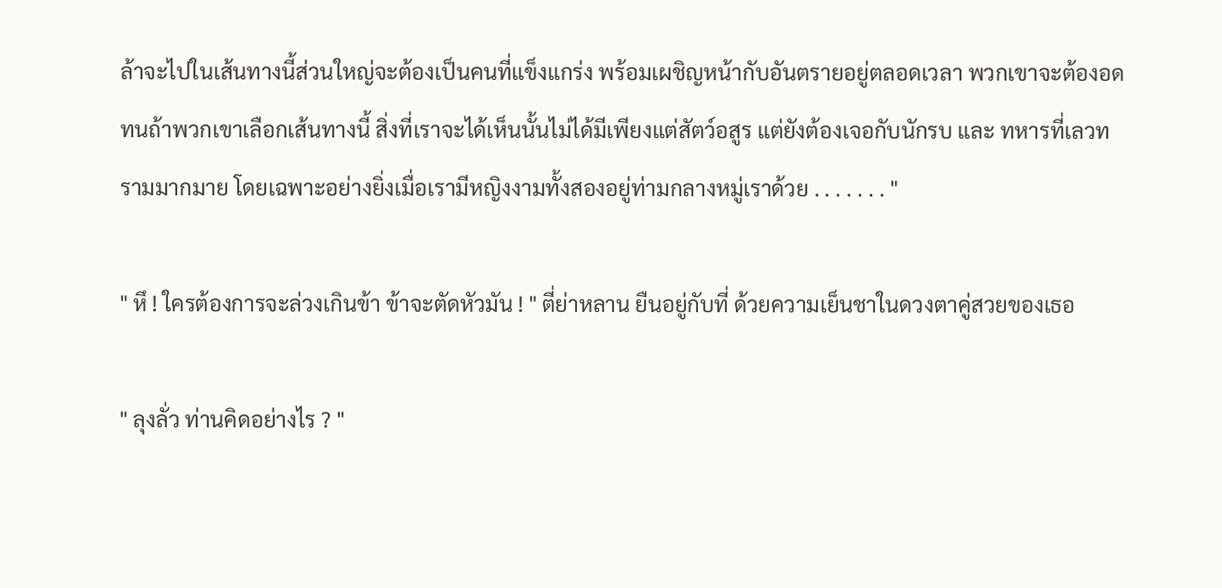ล้าจะไปในเส้นทางนี้ส่วนใหญ่จะต้องเป็นคนที่แข็งแกร่ง พร้อมเผชิญหน้ากับอันตรายอยู่ตลอดเวลา พวกเขาจะต้องอดทนถ้าพวกเขาเลือกเส้นทางนี้ สิ่งที่เราจะได้เห็นนั้นไม่ได้มีเพียงแต่สัตว์อสูร แต่ยังต้องเจอกับนักรบ และ ทหารที่เลวทรามมากมาย โดยเฉพาะอย่างยิ่งเมื่อเรามีหญิงงามทั้งสองอยู่ท่ามกลางหมู่เราด้วย . . . . . . . "

" หึ ! ใครต้องการจะล่วงเกินข้า ข้าจะตัดหัวมัน ! " ตี่ย่าหลาน ยืนอยู่กับที่ ด้วยความเย็นชาในดวงตาคู่สวยของเธอ

" ลุงลั่ว ท่านคิดอย่างไร ? "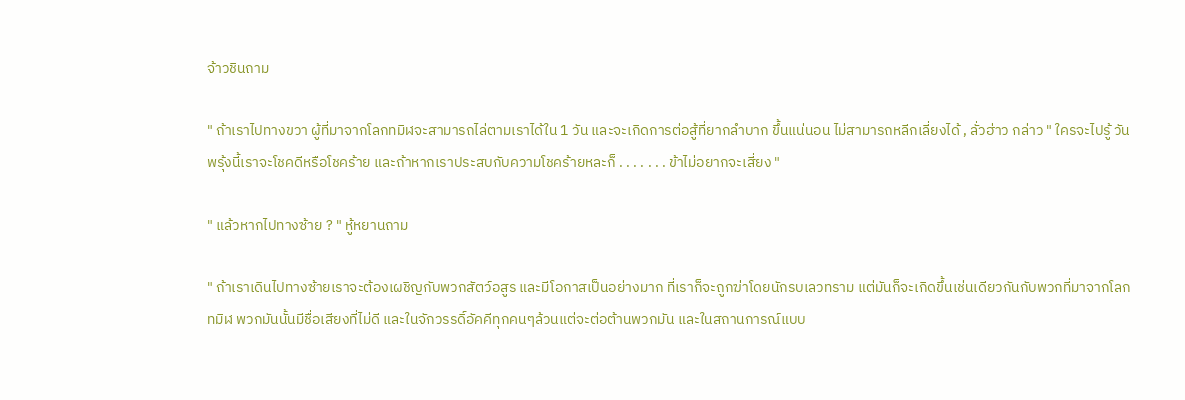จ้าวชินถาม

" ถ้าเราไปทางขวา ผู้ที่มาจากโลกทมิฬจะสามารถไล่ตามเราได้ใน 1 วัน และจะเกิดการต่อสู้ที่ยากลำบาก ขึ้นแน่นอน ไม่สามารถหลีกเลี่ยงได้ , ลั่วฮ่าว กล่าว " ใครจะไปรู้ วันพรุ้งนี้เราจะโชคดีหรือโชคร้าย และถ้าหากเราประสบกับความโชคร้ายหละก็ . . . . . . . ข้าไม่อยากจะเสี่ยง "

" แล้วหากไปทางซ้าย ? " หู้หยานถาม

" ถ้าเราเดินไปทางซ้ายเราจะต้องเผชิญกับพวกสัตว์อสูร และมีโอกาสเป็นอย่างมาก ที่เราก็จะถูกฆ่าโดยนักรบเลวทราม แต่มันก็จะเกิดขึ้นเช่นเดียวกันกับพวกที่มาจากโลกทมิฬ พวกมันนั้นมีชื่อเสียงที่ไม่ดี และในจักวรรดิ์อัคคีทุกคนๆล้วนแต่จะต่อต้านพวกมัน และในสถานการณ์แบบ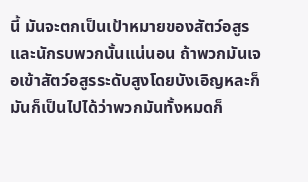นี้ มันจะตกเป็นเป้าหมายของสัตว์อสูรและนักรบพวกนั้นแน่นอน ถ้าพวกมันเจอเข้าสัตว์อสูรระดับสูงโดยบังเอิญหละก็ มันก็เป็นไปได้ว่าพวกมันทั้งหมดก็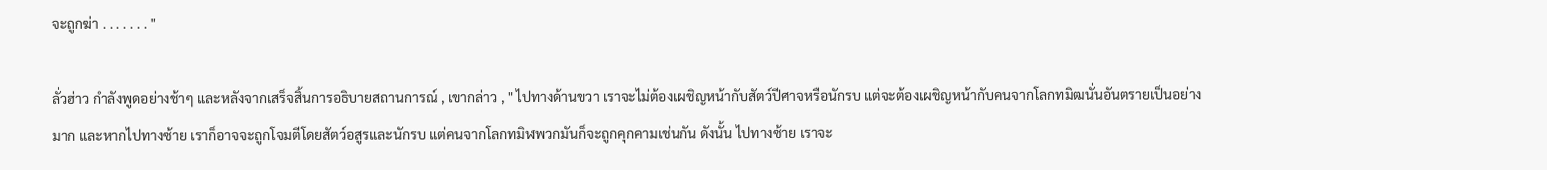จะถูกฆ่า . . . . . . . "

ลั่วฮ่าว กำลังพูดอย่างช้าๆ และหลังจากเสร็จสิ้นการอธิบายสถานการณ์ , เขากล่าว , " ไปทางด้านขวา เราจะไม่ต้องเผชิญหน้ากับสัตว์ปีศาจหรือนักรบ แต่จะต้องเผชิญหน้ากับคนจากโลกทมิฒนั่นอันตรายเป็นอย่างมาก และหากไปทางซ้าย เราก็อาจจะถูกโจมตีโดยสัตว์อสูรและนักรบ แต่คนจากโลกทมิฬพวกมันก็จะถูกคุกคามเช่นกัน ดังนั้น ไปทางซ้าย เราจะ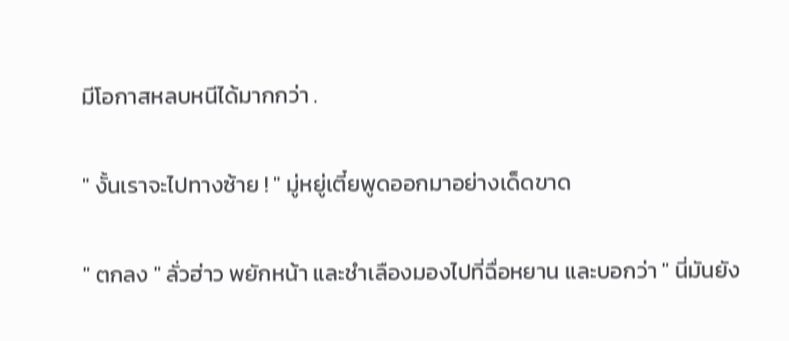มีโอกาสหลบหนีได้มากกว่า .

" งั้นเราจะไปทางซ้าย ! " มู่หยู่เตี๋ยพูดออกมาอย่างเด็ดขาด

" ตกลง " ลั่วฮ่าว พยักหน้า และชำเลืองมองไปที่ฉื่อหยาน และบอกว่า " นี่มันยัง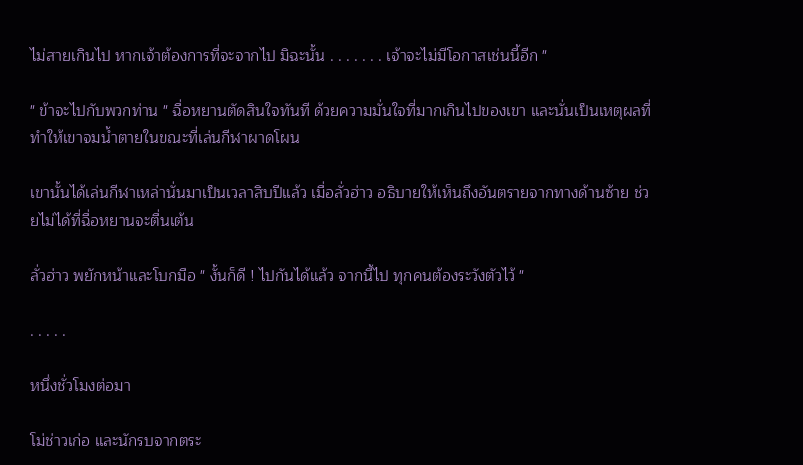ไม่สายเกินไป หากเจ้าต้องการที่จะจากไป มิฉะนั้น . . . . . . . เจ้าจะไม่มีโอกาสเช่นนี้อีก "

" ข้าจะไปกับพวกท่าน " ฉื่อหยานตัดสินใจทันที ด้วยความมั่นใจที่มากเกินไปของเขา และนั่นเป็นเหตุผลที่ทำให้เขาจมน้ำตายในขณะที่เล่นกีฬาผาดโผน

เขานั้นได้เล่นกีฬาเหล่านั่นมาเป็นเวลาสิบปีแล้ว เมื่อลั่วฮ่าว อธิบายให้เห็นถึงอันตรายจากทางด้านซ้าย ช่วยไม่ได้ที่ฉื่อหยานจะตื่นเต้น

ลั่วฮ่าว พยักหน้าและโบกมือ " งั้นก็ดี ! ไปกันได้แล้ว จากนี้ไป ทุกคนต้องระวังตัวไว้ "

. . . . .

หนึ่งชั่วโมงต่อมา

โม่ช่าวเก่อ และนักรบจากตระ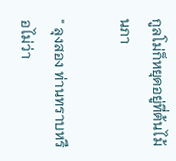กูลโม่ก็หยุดอยู่ที่ต้นไม้นภา

" ลุงสอง ท่านทราบหรือไม่ว่า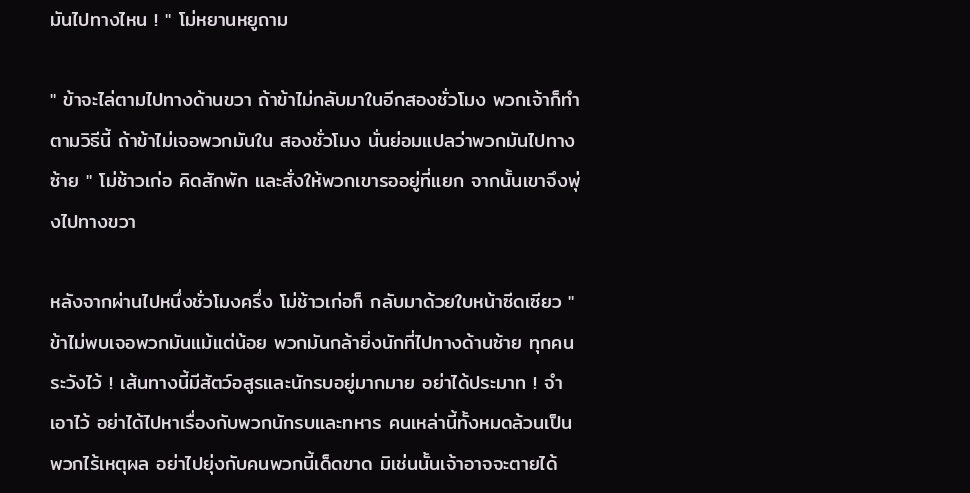มันไปทางไหน ! " โม่หยานหยูถาม

" ข้าจะไล่ตามไปทางด้านขวา ถ้าข้าไม่กลับมาในอีกสองชั่วโมง พวกเจ้าก็ทำตามวิธีนี้ ถ้าข้าไม่เจอพวกมันใน สองชั่วโมง นั่นย่อมแปลว่าพวกมันไปทางซ้าย " โม่ช้าวเก่อ คิดสักพัก และสั่งให้พวกเขารออยู่ที่แยก จากนั้นเขาจึงพุ่งไปทางขวา

หลังจากผ่านไปหนึ่งชั่วโมงครึ่ง โม่ช้าวเก่อก็ กลับมาด้วยใบหน้าซีดเซียว " ข้าไม่พบเจอพวกมันแม้แต่น้อย พวกมันกล้ายิ่งนักที่ไปทางด้านซ้าย ทุกคนระวังไว้ ! เส้นทางนี้มีสัตว์อสูรและนักรบอยู่มากมาย อย่าได้ประมาท ! จำเอาไว้ อย่าได้ไปหาเรื่องกับพวกนักรบและทหาร คนเหล่านี้ทั้งหมดล้วนเป็นพวกไร้เหตุผล อย่าไปยุ่งกับคนพวกนี้เด็ดขาด มิเช่นนั้นเจ้าอาจจะตายได้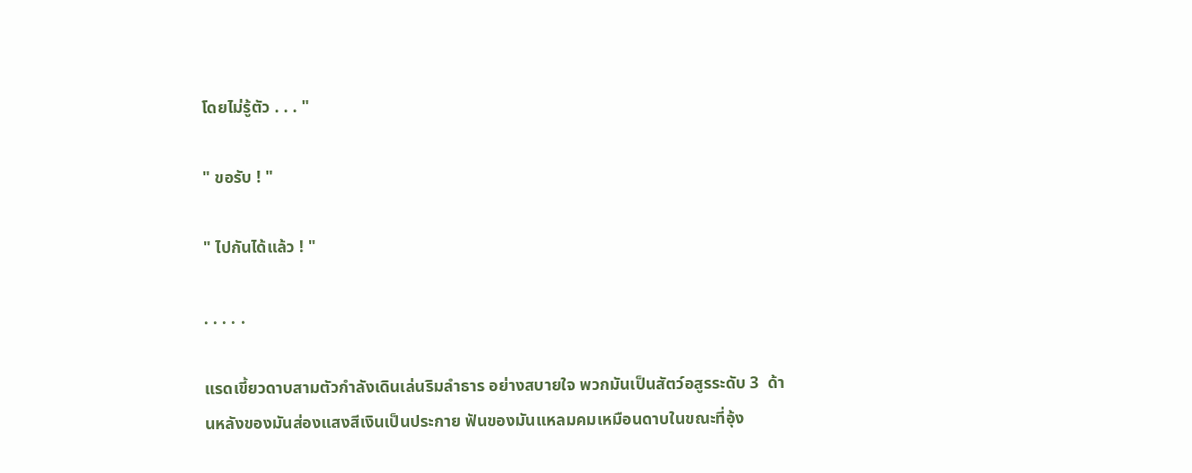โดยไม่รู้ตัว . . . "

" ขอรับ ! "

" ไปกันได้แล้ว ! "

. . . . .

แรดเขี้ยวดาบสามตัวกำลังเดินเล่นริมลำธาร อย่างสบายใจ พวกมันเป็นสัตว์อสูรระดับ 3  ด้านหลังของมันส่องแสงสีเงินเป็นประกาย ฟันของมันแหลมคมเหมือนดาบในขณะที่อุ้ง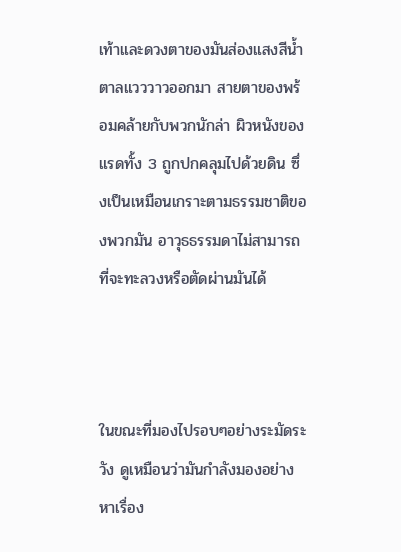เท้าและดวงตาของมันส่องแสงสีน้ำตาลแวววาวออกมา สายตาของพร้อมคล้ายกับพวกนักล่า ผิวหนังของแรดทั้ง 3 ถูกปกคลุมไปด้วยดิน ซึ่งเป็นเหมือนเกราะตามธรรมชาติของพวกมัน อาวุธธรรมดาไม่สามารถที่จะทะลวงหรือตัดผ่านมันได้



ในขณะที่มองไปรอบๆอย่างระมัดระวัง ดูเหมือนว่ามันกำลังมองอย่างหาเรื่อง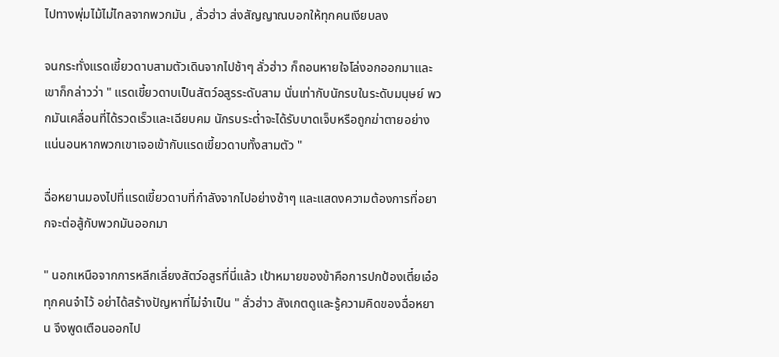ไปทางพุ่มไม้ไม่ไกลจากพวกมัน , ลั่วฮ่าว ส่งสัญญาณบอกให้ทุกคนเงียบลง

จนกระทั่งแรดเขี้ยวดาบสามตัวเดินจากไปช้าๆ ลั่วฮ่าว ก็ถอนหายใจโล่งอกออกมาและเขาก็กล่าวว่า " แรดเขี้ยวดาบเป็นสัตว์อสูรระดับสาม นั่นเท่ากับนักรบในระดับมนุษย์ พวกมันเคลื่อนที่ได้รวดเร็วและเฉียบคม นักรบระต่ำจะได้รับบาดเจ็บหรือถูกฆ่าตายอย่างแน่นอนหากพวกเขาเจอเข้ากับแรดเขี้ยวดาบทั้งสามตัว "

ฉื่อหยานมองไปที่แรดเขี้ยวดาบที่กำลังจากไปอย่างช้าๆ และแสดงความต้องการที่อยากจะต่อสู้กับพวกมันออกมา

" นอกเหนือจากการหลีกเลี่ยงสัตว์อสูรที่นี่แล้ว เป้าหมายของข้าคือการปกป้องเตี๋ยเอ๋อ ทุกคนจำไว้ อย่าได้สร้างปัญหาที่ไม่จำเป็น " ลั่วฮ่าว สังเกตดูและรู้ความคิดของฉื่อหยาน จึงพูดเตือนออกไป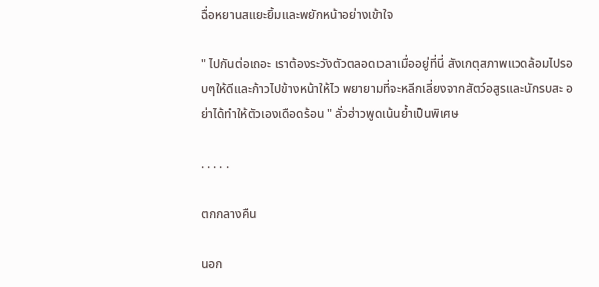ฉื่อหยานสแยะยิ้มและพยักหน้าอย่างเข้าใจ

" ไปกันต่อเถอะ เราต้องระวังตัวตลอดเวลาเมื่ออยู่ที่นี่ สังเกตุสภาพแวดล้อมไปรอบๆให้ดีและก้าวไปข้างหน้าให้ไว พยายามที่จะหลีกเลี่ยงจากสัตว์อสูรและนักรบสะ อย่าได้ทำให้ตัวเองเดือดร้อน " ลั่วฮ่าวพูดเน้นย้ำเป็นพิเศษ

. . . . .

ตกกลางคืน

นอก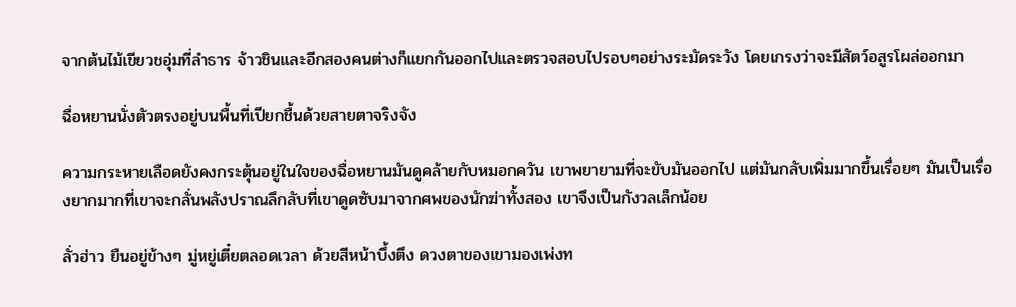จากต้นไม้เขียวชอุ่มที่ลำธาร จ้าวชินและอีกสองคนต่างก็แยกกันออกไปและตรวจสอบไปรอบๆอย่างระมัดระวัง โดยเกรงว่าจะมีสัตว์อสูรโผล่ออกมา

ฉื่อหยานนั่งตัวตรงอยู่บนพื้นที่เปียกชื้นด้วยสายตาจริงจัง

ความกระหายเลือดยังคงกระตุ้นอยู่ในใจของฉื่อหยานมันดูคล้ายกับหมอกควัน เขาพยายามที่จะขับมันออกไป แต่มันกลับเพิ่มมากขึ้นเรื่อยๆ มันเป็นเรื่องยากมากที่เขาจะกลั่นพลังปราณลึกลับที่เขาดูดซับมาจากศพของนักฆ่าทั้งสอง เขาจึงเป็นกังวลเล็กน้อย

ลั่วฮ่าว ยืนอยู่ข้างๆ มู่หยู่เตี๋ยตลอดเวลา ด้วยสีหน้าบึ้งตึง ดวงตาของเขามองเพ่งท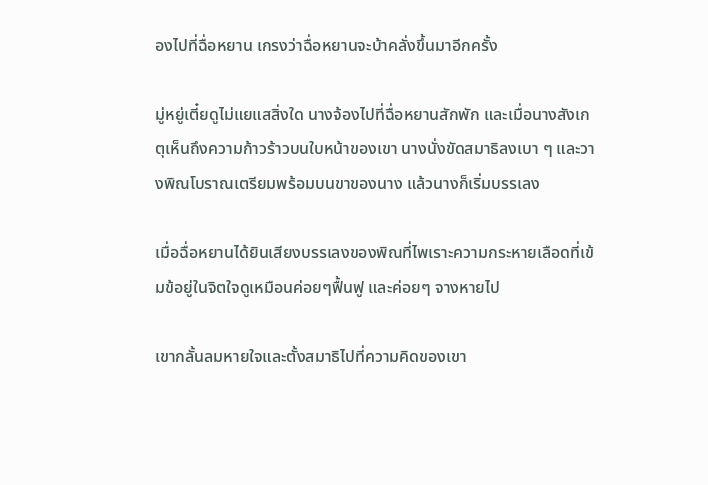องไปที่ฉื่อหยาน เกรงว่าฉื่อหยานจะบ้าคลั่งขึ้นมาอีกครั้ง

มู่หยู่เตี๋ยดูไม่แยแสสิ่งใด นางจ้องไปที่ฉื่อหยานสักพัก และเมื่อนางสังเกตุเห็นถึงความก้าวร้าวบนใบหน้าของเขา นางนั่งขัดสมาธิลงเบา ๆ และวางพิณโบราณเตรียมพร้อมบนขาของนาง แล้วนางก็เริ่มบรรเลง

เมื่อฉื่อหยานได้ยินเสียงบรรเลงของพิณที่ไพเราะความกระหายเลือดที่เข้มข้อยู่ในจิตใจดูเหมือนค่อยๆฟื้นฟู และค่อยๆ จางหายไป

เขากลั้นลมหายใจและตั้งสมาธิไปที่ความคิดของเขา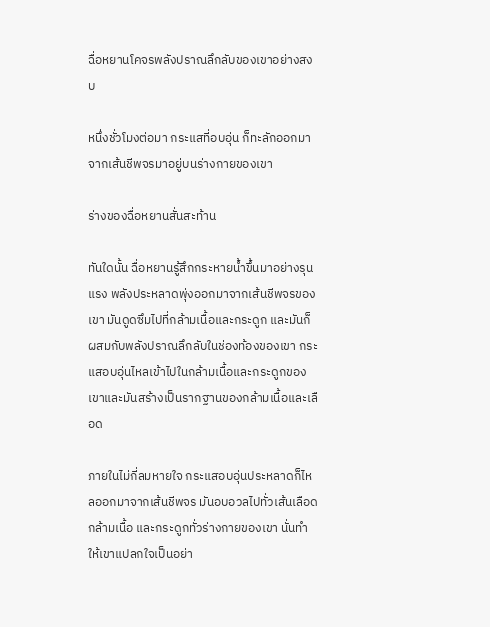ฉื่อหยานโคจรพลังปราณลึกลับของเขาอย่างสงบ

หนึ่งชั่วโมงต่อมา กระแสที่อบอุ่น ก็ทะลักออกมาจากเส้นชีพจรมาอยู่บนร่างกายของเขา

ร่างของฉื่อหยานสั่นสะท้าน

ทันใดนั้น ฉื่อหยานรู้สึกกระหายน้ำขึ้นมาอย่างรุนแรง พลังประหลาดพุ่งออกมาจากเส้นชีพจรของเขา มันดูดซึมไปที่กล้ามเนื้อและกระดูก และมันก็ผสมกับพลังปราณลึกลับในช่องท้องของเขา กระแสอบอุ่นไหลเข้าไปในกล้ามเนื้อและกระดูกของเขาและมันสร้างเป็นรากฐานของกล้ามเนื้อและเลือด

ภายในไม่กี่ลมหายใจ กระแสอบอุ่นประหลาดก็ไหลออกมาจากเส้นชีพจร มันอบอวลไปทั่วเส้นเลือด กล้ามเนื้อ และกระดูกทั่วร่างกายของเขา นั่นทำให้เขาแปลกใจเป็นอย่า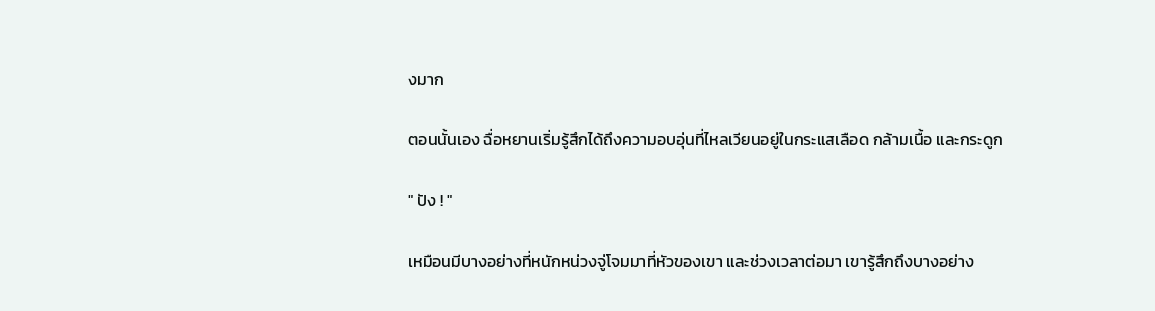งมาก

ตอนนั้นเอง ฉื่อหยานเริ่มรู้สึกได้ถึงความอบอุ่นที่ไหลเวียนอยู่ในกระแสเลือด กล้ามเนื้อ และกระดูก

" ปัง ! "

เหมือนมีบางอย่างที่หนักหน่วงจู่โจมมาที่หัวของเขา และช่วงเวลาต่อมา เขารู้สึกถึงบางอย่าง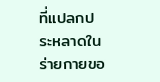ที่แปลกประหลาดในร่ายกายขอ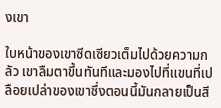งเขา

ใบหน้าของเขาซีดเซียวเต็มไปด้วยความกลัว เขาลืมตาขึ้นทันทีและมองไปที่แขนที่เปลือยเปล่าของเขาซึ่งตอนนี้มันกลายเป็นสี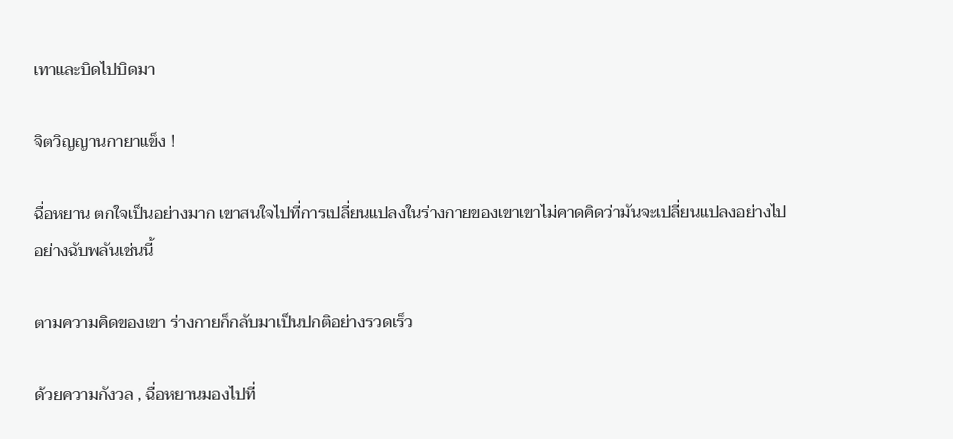เทาและบิดไปบิดมา

จิตวิญญานกายาแข็ง !

ฉื่อหยาน ตกใจเป็นอย่างมาก เขาสนใจไปที่การเปลี่ยนแปลงในร่างกายของเขาเขาไม่คาดคิดว่ามันจะเปลี่ยนแปลงอย่างไปอย่างฉับพลันเช่นนี้

ตามความคิดของเขา ร่างกายก็กลับมาเป็นปกติอย่างรวดเร็ว

ด้วยความกังวล , ฉื่อหยานมองไปที่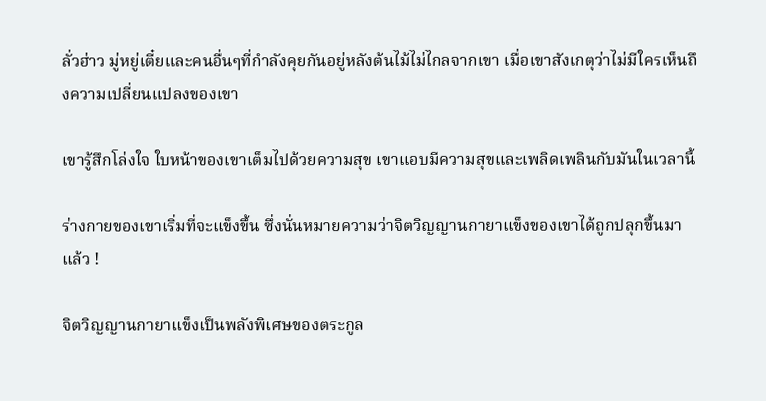ลั่วฮ่าว มู่หยู่เตี๋ยและคนอื่นๆที่กำลังคุยกันอยู่หลังต้นไม้ไม่ไกลจากเขา เมื่อเขาสังเกตุว่าไม่มีใครเห็นถึงความเปลี่ยนแปลงของเขา

เขารู้สึกโล่งใจ ใบหน้าของเขาเต็มไปด้วยความสุข เขาแอบมีความสุขและเพลิดเพลินกับมันในเวลานี้

ร่างกายของเขาเริ่มที่จะแข็งขึ้น ซึ่งนั่นหมายความว่าจิตวิญญานกายาแข็งของเขาได้ถูกปลุกขึ้นมาแล้ว !

จิตวิญญานกายาแข็งเป็นพลังพิเศษของตระกูล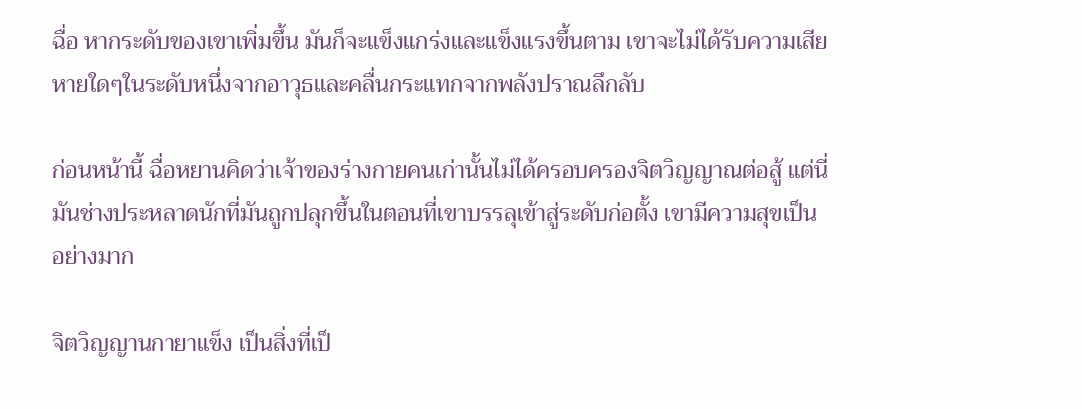ฉื่อ หากระดับของเขาเพิ่มขึ้น มันก็จะแข็งแกร่งและแข็งแรงขึ้นตาม เขาจะไม่ได้รับความเสียหายใดๆในระดับหนึ่งจากอาวุธและคลื่นกระแทกจากพลังปราณลึกลับ

ก่อนหน้านี้ ฉื่อหยานคิดว่าเจ้าของร่างกายคนเก่านั้นไม่ได้ครอบครองจิตวิญญาณต่อสู้ แต่นี่มันช่างประหลาดนักที่มันถูกปลุกขึ้นในตอนที่เขาบรรลุเข้าสู่ระดับก่อตั้ง เขามีความสุขเป็นอย่างมาก

จิตวิญญานกายาแข็ง เป็นสิ่งที่เป็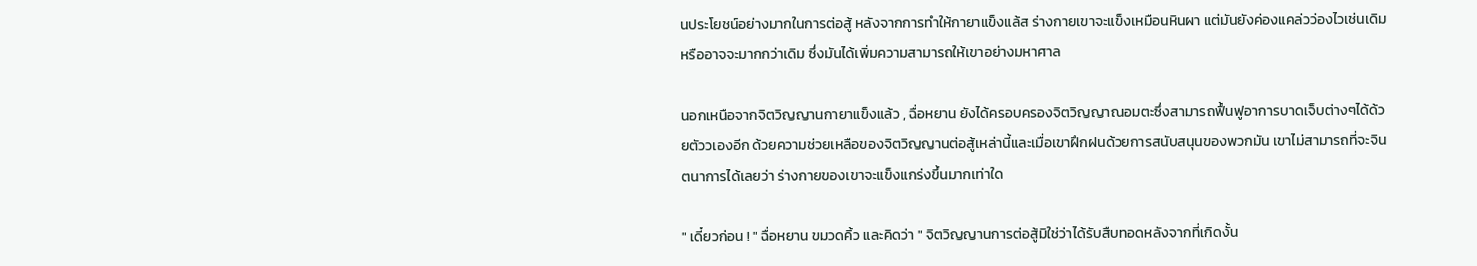นประโยชน์อย่างมากในการต่อสู้ หลังจากการทำให้กายาแข็งแล้ส ร่างกายเขาจะแข็งเหมือนหินผา แต่มันยังค่องแคล่วว่องไวเช่นเดิมหรืออาจจะมากกว่าเดิม ซึ่งมันได้เพิ่มความสามารถให้เขาอย่างมหาศาล

นอกเหนือจากจิตวิญญานกายาแข็งแล้ว , ฉื่อหยาน ยังได้ครอบครองจิตวิญญาณอมตะซึ่งสามารถฟื้นฟูอาการบาดเจ็บต่างๆได้ด้วยตัววเองอีก ด้วยความช่วยเหลือของจิตวิญญานต่อสู้เหล่านี้และเมื่อเขาฝึกฝนด้วยการสนับสนุนของพวกมัน เขาไม่สามารถที่จะจินตนาการได้เลยว่า ร่างกายของเขาจะแข็งแกร่งขึ้นมากเท่าใด

" เดี๋ยวก่อน ! " ฉื่อหยาน ขมวดคิ้ว และคิดว่า " จิตวิญญานการต่อสู้มิใช่ว่าได้รับสืบทอดหลังจากที่เกิดงั้น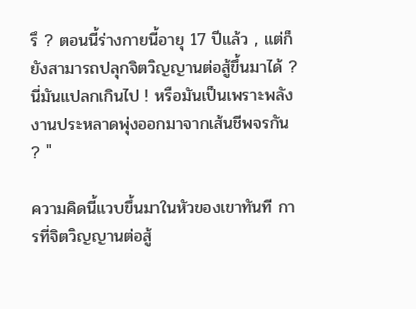รึ ? ตอนนี้ร่างกายนี้อายุ 17 ปีแล้ว , แต่ก็ยังสามารถปลุกจิตวิญญานต่อสู้ขึ้นมาได้ ? นี่มันแปลกเกินไป ! หรือมันเป็นเพราะพลังงานประหลาดพุ่งออกมาจากเส้นชีพจรกัน ? "

ความคิดนี้แวบขึ้นมาในหัวของเขาทันที การที่จิตวิญญานต่อสู้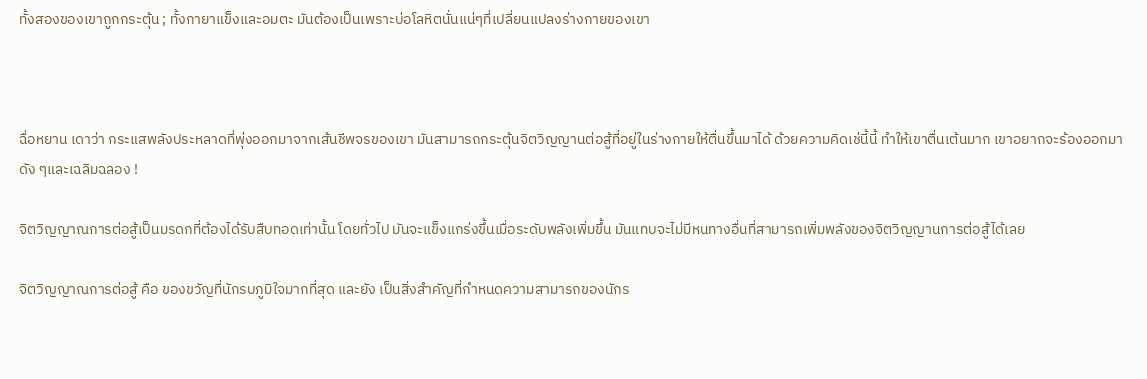ทั้งสองของเขาถูกกระตุ้น ; ทั้งกายาแข็งและอมตะ มันต้องเป็นเพราะบ่อโลหิตนั่นแน่ๆที่เปลี่ยนแปลงร่างกายของเขา



ฉื่อหยาน เดาว่า กระแสพลังประหลาดที่พุ่งออกมาจากเส้นชีพจรของเขา มันสามารถกระตุ้นจิตวิญญานต่อสู้ที่อยู่ในร่างกายให้ตื่นขึ้นมาได้ ด้วยความคิดเช่นี้นี้ ทำให้เขาตื่นเต้นมาก เขาอยากจะร้องออกมาดัง ๆและเฉลิมฉลอง !

จิตวิญญาณการต่อสู้เป็นมรดกที่ต้องได้รับสืบทอดเท่านั้น โดยทั่วไป มันจะแข็งแกร่งขึ้นเมื่อระดับพลังเพิ่มขึ้น มันแทบจะไม่มีหนทางอื่นที่สามารถเพิ่มพลังของจิตวิญญานการต่อสู้ได้เลย

จิตวิญญาณการต่อสู้ คือ ของขวัญที่นักรบภูมิใจมากที่สุด และยัง เป็นสิ่งสำคัญที่กำหนดความสามารถของนักร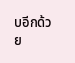บอีกด้วย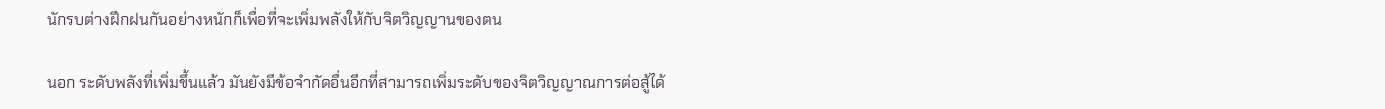นักรบต่างฝึกฝนกันอย่างหนักก็เพื่อที่จะเพิ่มพลังให้กับจิตวิญญานของตน

นอก ระดับพลังที่เพิ่มขึ้นแล้ว มันยังมีข้อจำกัดอื่นอีกที่สามารถเพิ่มระดับของจิตวิญญาณการต่อสู้ได้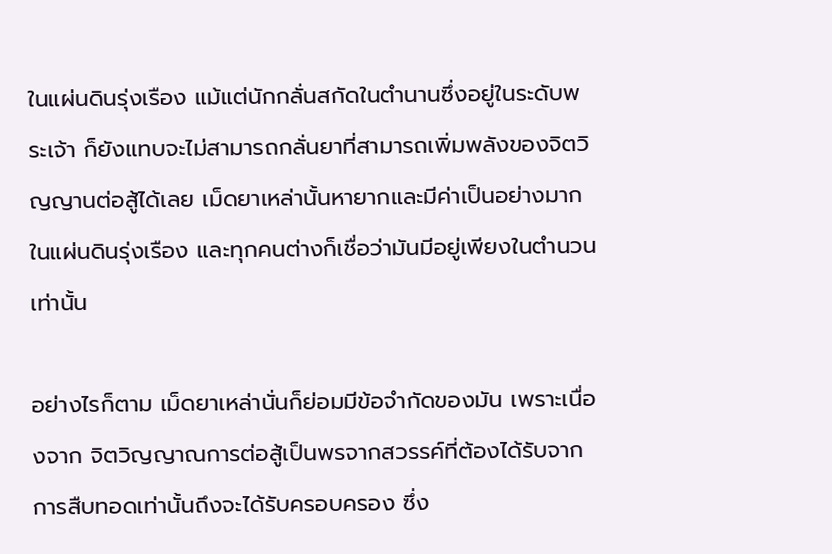ในแผ่นดินรุ่งเรือง แม้แต่นักกลั่นสกัดในตำนานซึ่งอยู่ในระดับพระเจ้า ก็ยังแทบจะไม่สามารถกลั่นยาที่สามารถเพิ่มพลังของจิตวิญญานต่อสู้ได้เลย เม็ดยาเหล่านั้นหายากและมีค่าเป็นอย่างมากในแผ่นดินรุ่งเรือง และทุกคนต่างก็เชื่อว่ามันมีอยู่เพียงในตำนวนเท่านั้น

อย่างไรก็ตาม เม็ดยาเหล่านั่นก็ย่อมมีข้อจำกัดของมัน เพราะเนื่องจาก จิตวิญญาณการต่อสู้เป็นพรจากสวรรค์ที่ต้องได้รับจากการสืบทอดเท่านั้นถึงจะได้รับครอบครอง ซึ่ง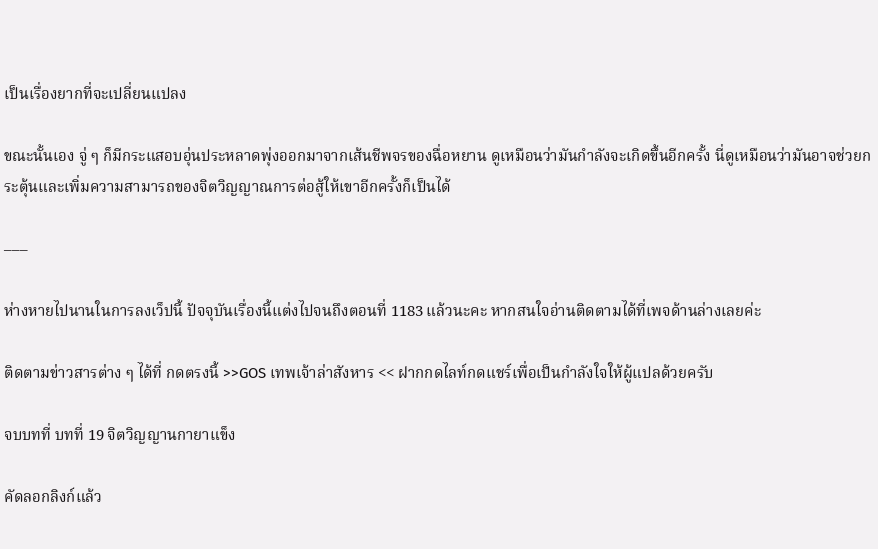เป็นเรื่องยากที่จะเปลี่ยนแปลง

ขณะนั้นเอง จู่ ๆ ก็มีกระแสอบอุ่นประหลาดพุ่งออกมาจากเส้นชีพจรของฉื่อหยาน ดูเหมือนว่ามันกำลังจะเกิดขึ้นอีกครั้ง นี่ดูเหมือนว่ามันอาจช่วยกระตุ้นและเพิ่มความสามารถของจิตวิญญาณการต่อสู้ให้เขาอีกครั้งก็เป็นได้

–––

ห่างหายไปนานในการลงเว็ปนี้ ปัจจุบันเรื่องนี้แต่งไปจนถึงตอนที่ 1183 แล้วนะคะ หากสนใจอ่านติดตามได้ที่เพจด้านล่างเลยค่ะ

ติดตามข่าวสารต่าง ๆ ได้ที่ กดตรงนี้ >>GOS เทพเจ้าล่าสังหาร << ฝากกดไลท์กดแชร์เพื่อเป็นกำลังใจให้ผู้แปลด้วยครับ

จบบทที่ บทที่ 19 จิตวิญญานกายาแข็ง

คัดลอกลิงก์แล้ว